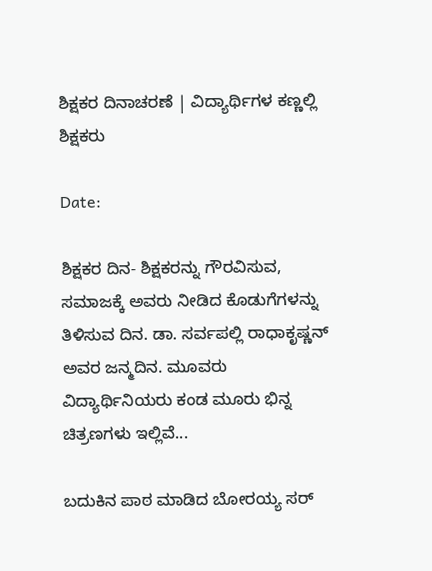ಶಿಕ್ಷಕರ ದಿನಾಚರಣೆ | ವಿದ್ಯಾರ್ಥಿಗಳ ಕಣ್ಣಲ್ಲಿ ಶಿಕ್ಷಕರು

Date:

ಶಿಕ್ಷಕರ ದಿನ- ಶಿಕ್ಷಕರನ್ನು ಗೌರವಿಸುವ, ಸಮಾಜಕ್ಕೆ ಅವರು ನೀಡಿದ ಕೊಡುಗೆಗಳನ್ನು ತಿಳಿಸುವ ದಿನ. ಡಾ. ಸರ್ವಪಲ್ಲಿ ರಾಧಾಕೃಷ್ಣನ್ ಅವರ ಜನ್ಮದಿನ. ಮೂವರು ವಿದ್ಯಾರ್ಥಿನಿಯರು ಕಂಡ ಮೂರು ಭಿನ್ನ ಚಿತ್ರಣಗಳು ಇಲ್ಲಿವೆ...

ಬದುಕಿನ ಪಾಠ ಮಾಡಿದ ಬೋರಯ್ಯ ಸರ್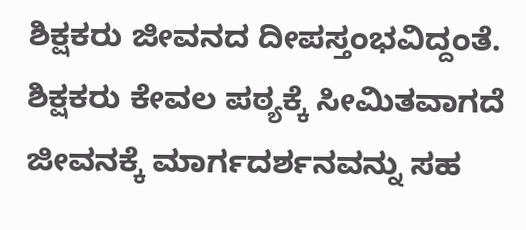ಶಿಕ್ಷಕರು ಜೀವನದ ದೀಪಸ್ತಂಭವಿದ್ದಂತೆ. ಶಿಕ್ಷಕರು ಕೇವಲ ಪಠ್ಯಕ್ಕೆ ಸೀಮಿತವಾಗದೆ ಜೀವನಕ್ಕೆ ಮಾರ್ಗದರ್ಶನವನ್ನು ಸಹ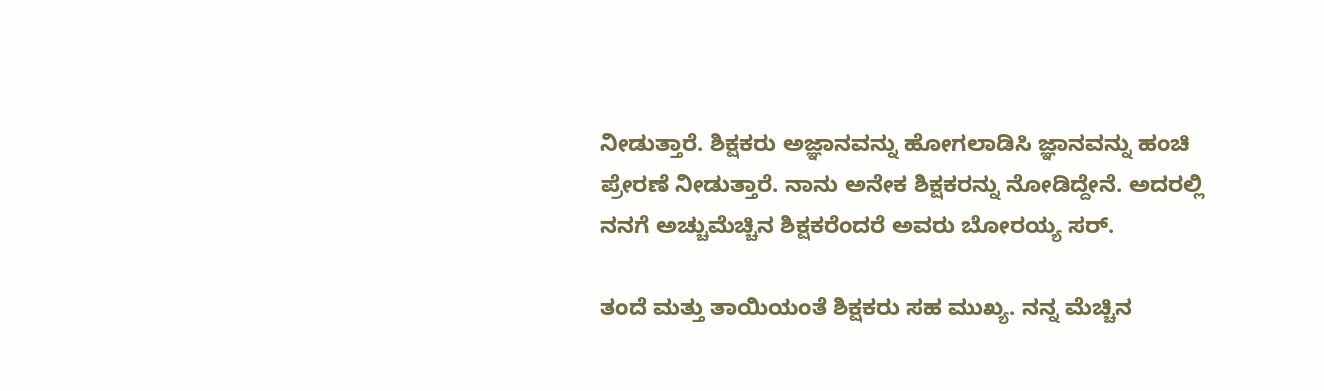ನೀಡುತ್ತಾರೆ. ಶಿಕ್ಷಕರು ಅಜ್ಞಾನವನ್ನು ಹೋಗಲಾಡಿಸಿ ಜ್ಞಾನವನ್ನು ಹಂಚಿ ಪ್ರೇರಣೆ ನೀಡುತ್ತಾರೆ. ನಾನು ಅನೇಕ ಶಿಕ್ಷಕರನ್ನು ನೋಡಿದ್ದೇನೆ. ಅದರಲ್ಲಿ ನನಗೆ ಅಚ್ಚುಮೆಚ್ಚಿನ ಶಿಕ್ಷಕರೆಂದರೆ ಅವರು ಬೋರಯ್ಯ ಸರ್.

ತಂದೆ ಮತ್ತು ತಾಯಿಯಂತೆ ಶಿಕ್ಷಕರು ಸಹ ಮುಖ್ಯ. ನನ್ನ ಮೆಚ್ಚಿನ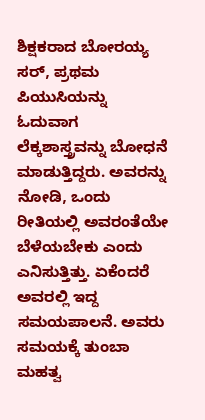ಶಿಕ್ಷಕರಾದ ಬೋರಯ್ಯ ಸರ್, ಪ್ರಥಮ ಪಿಯುಸಿಯನ್ನು ಓದುವಾಗ ಲೆಕ್ಕಶಾಸ್ತ್ರವನ್ನು ಬೋಧನೆ ಮಾಡುತ್ತಿದ್ದರು. ಅವರನ್ನು ನೋಡಿ, ಒಂದು ರೀತಿಯಲ್ಲಿ ಅವರಂತೆಯೇ ಬೆಳೆಯಬೇಕು ಎಂದು ಎನಿಸುತ್ತಿತ್ತು. ಏಕೆಂದರೆ ಅವರಲ್ಲಿ ಇದ್ದ ಸಮಯಪಾಲನೆ. ಅವರು ಸಮಯಕ್ಕೆ ತುಂಬಾ ಮಹತ್ವ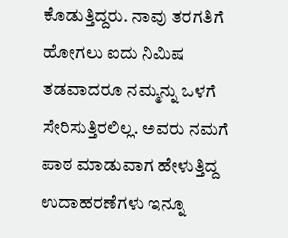ಕೊಡುತ್ತಿದ್ದರು. ನಾವು ತರಗತಿಗೆ ಹೋಗಲು ಐದು ನಿಮಿಷ ತಡವಾದರೂ ನಮ್ಮನ್ನು ಒಳಗೆ ಸೇರಿಸುತ್ತಿರಲಿಲ್ಲ. ಅವರು ನಮಗೆ ಪಾಠ ಮಾಡುವಾಗ ಹೇಳುತ್ತಿದ್ದ ಉದಾಹರಣೆಗಳು ಇನ್ನೂ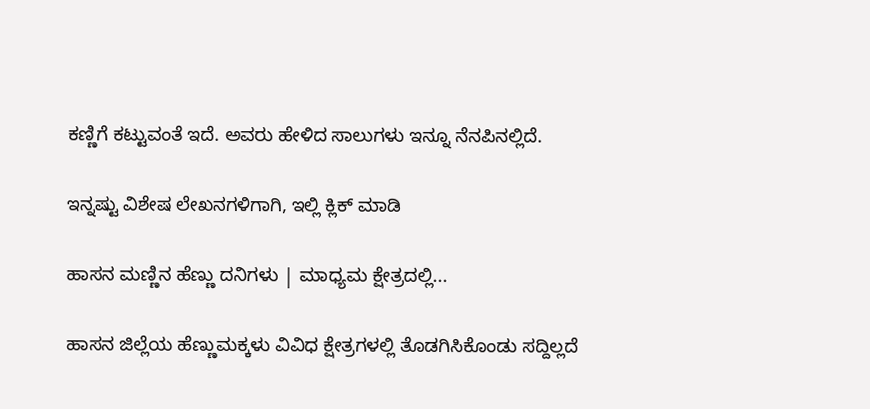ಕಣ್ಣಿಗೆ ಕಟ್ಟುವಂತೆ ಇದೆ. ಅವರು ಹೇಳಿದ ಸಾಲುಗಳು ಇನ್ನೂ ನೆನಪಿನಲ್ಲಿದೆ.

ಇನ್ನಷ್ಟು ವಿಶೇಷ ಲೇಖನಗಳಿಗಾಗಿ, ಇಲ್ಲಿ ಕ್ಲಿಕ್ ಮಾಡಿ

ಹಾಸನ ಮಣ್ಣಿನ ಹೆಣ್ಣು ದನಿಗಳು | ಮಾಧ್ಯಮ ಕ್ಷೇತ್ರದಲ್ಲಿ...

ಹಾಸನ ಜಿಲ್ಲೆಯ ಹೆಣ್ಣುಮಕ್ಕಳು ವಿವಿಧ ಕ್ಷೇತ್ರಗಳಲ್ಲಿ ತೊಡಗಿಸಿಕೊಂಡು ಸದ್ದಿಲ್ಲದೆ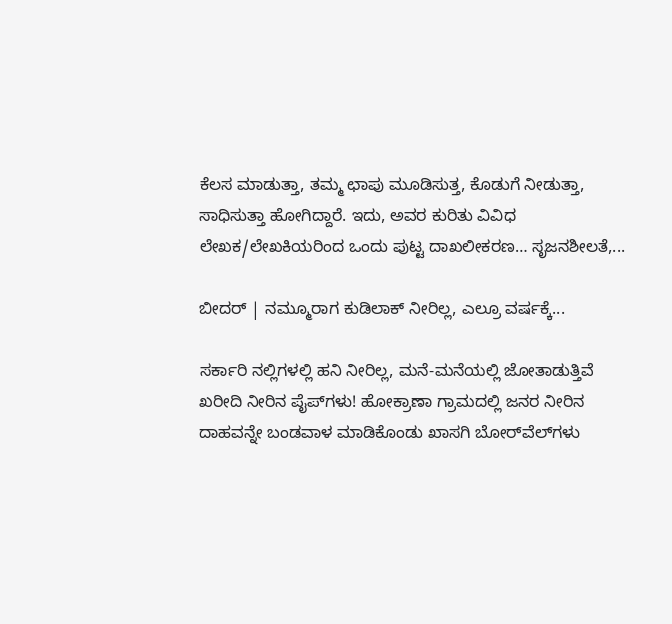ಕೆಲಸ ಮಾಡುತ್ತಾ, ತಮ್ಮ ಛಾಪು ಮೂಡಿಸುತ್ತ, ಕೊಡುಗೆ ನೀಡುತ್ತಾ, ಸಾಧಿಸುತ್ತಾ ಹೋಗಿದ್ದಾರೆ. ಇದು, ಅವರ ಕುರಿತು ವಿವಿಧ ಲೇಖಕ/ಲೇಖಕಿಯರಿಂದ ಒಂದು ಪುಟ್ಟ ದಾಖಲೀಕರಣ… ಸೃಜನಶೀಲತೆ,...

ಬೀದರ್ | ನಮ್ಮೂರಾಗ ಕುಡಿಲಾಕ್ ನೀರಿಲ್ಲ, ಎಲ್ರೂ ವರ್ಷಕ್ಕೆ...

ಸರ್ಕಾರಿ ನಲ್ಲಿಗಳಲ್ಲಿ ಹನಿ ನೀರಿಲ್ಲ, ಮನೆ-ಮನೆಯಲ್ಲಿ ಜೋತಾಡುತ್ತಿವೆ ಖರೀದಿ ನೀರಿನ ಪೈಪ್‌ಗಳು! ಹೋಕ್ರಾಣಾ ಗ್ರಾಮದಲ್ಲಿ ಜನರ ನೀರಿನ ದಾಹವನ್ನೇ ಬಂಡವಾಳ ಮಾಡಿಕೊಂಡು ಖಾಸಗಿ ಬೋರ್‌ವೆಲ್‌ಗಳು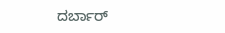ದರ್ಬಾರ್‌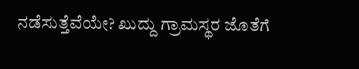ನಡೆಸುತ್ತೆವೆಯೇ? ಖುದ್ದು ಗ್ರಾಮಸ್ಥರ ಜೊತೆಗೆ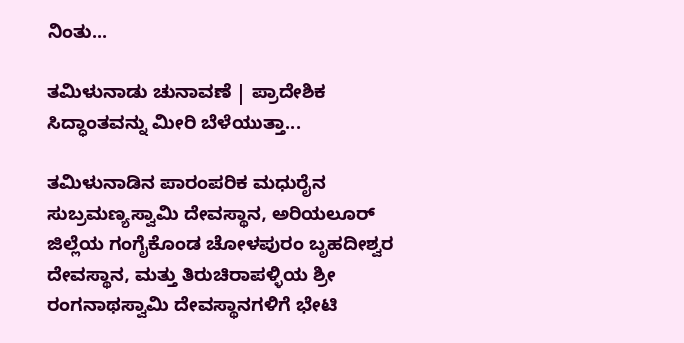ನಿಂತು...

ತಮಿಳುನಾಡು ಚುನಾವಣೆ | ಪ್ರಾದೇಶಿಕ ಸಿದ್ಧಾಂತವನ್ನು ಮೀರಿ ಬೆಳೆಯುತ್ತಾ...

ತಮಿಳುನಾಡಿನ ಪಾರಂಪರಿಕ ಮಧುರೈನ ಸುಬ್ರಮಣ್ಯಸ್ವಾಮಿ ದೇವಸ್ಥಾನ, ಅರಿಯಲೂರ್ ಜಿಲ್ಲೆಯ ಗಂಗೈಕೊಂಡ ಚೋಳಪುರಂ ಬೃಹದೀಶ್ವರ ದೇವಸ್ಥಾನ, ಮತ್ತು ತಿರುಚಿರಾಪಳ್ಳಿಯ ಶ್ರೀ ರಂಗನಾಥಸ್ವಾಮಿ ದೇವಸ್ಥಾನಗಳಿಗೆ ಭೇಟಿ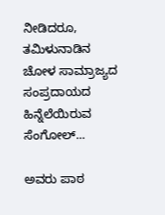ನೀಡಿದರೂ, ತಮಿಳುನಾಡಿನ ಚೋಳ ಸಾಮ್ರಾಜ್ಯದ ಸಂಪ್ರದಾಯದ ಹಿನ್ನೆಲೆಯಿರುವ ಸೆಂಗೋಲ್...

ಅವರು ಪಾಠ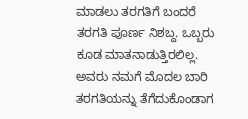ಮಾಡಲು ತರಗತಿಗೆ ಬಂದರೆ ತರಗತಿ ಪೂರ್ಣ ನಿಶಬ್ದ. ಒಬ್ಬರು ಕೂಡ ಮಾತನಾಡುತ್ತಿರಲಿಲ್ಲ. ಅವರು ನಮಗೆ ಮೊದಲ ಬಾರಿ ತರಗತಿಯನ್ನು ತೆಗೆದುಕೊಂಡಾಗ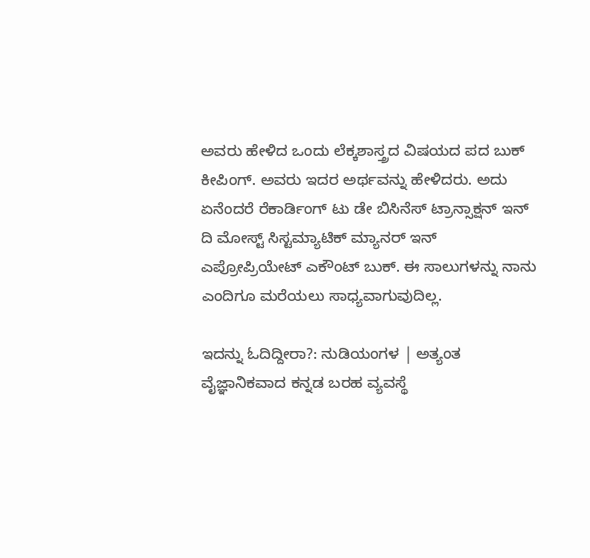ಅವರು ಹೇಳಿದ ಒಂದು ಲೆಕ್ಕಶಾಸ್ತ್ರದ ವಿಷಯದ ಪದ ಬುಕ್ ಕೀಪಿಂಗ್. ಅವರು ಇದರ ಅರ್ಥವನ್ನು ಹೇಳಿದರು. ಅದು ಏನೆಂದರೆ ರೆಕಾರ್ಡಿಂಗ್ ಟು ಡೇ ಬಿಸಿನೆಸ್ ಟ್ರಾನ್ಸಾಕ್ಷನ್ ಇನ್ ದಿ ಮೋಸ್ಟ್ ಸಿಸ್ಟಮ್ಯಾಟಿಕ್ ಮ್ಯಾನರ್ ಇನ್ ಎಪ್ರೋಪ್ರಿಯೇಟ್ ಎಕೌಂಟ್ ಬುಕ್. ಈ ಸಾಲುಗಳನ್ನು ನಾನು ಎಂದಿಗೂ ಮರೆಯಲು ಸಾಧ್ಯವಾಗುವುದಿಲ್ಲ.

ಇದನ್ನು ಓದಿದ್ದೀರಾ?: ನುಡಿಯಂಗಳ | ಅತ್ಯಂತ ವೈಜ್ಞಾನಿಕವಾದ ಕನ್ನಡ ಬರಹ ವ್ಯವಸ್ಥೆ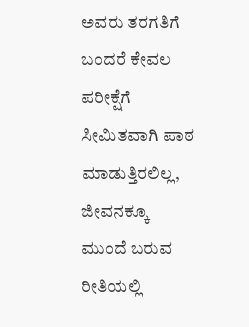ಅವರು ತರಗತಿಗೆ ಬಂದರೆ ಕೇವಲ ಪರೀಕ್ಷೆಗೆ ಸೀಮಿತವಾಗಿ ಪಾಠ ಮಾಡುತ್ತಿರಲಿಲ್ಲ, ಜೀವನಕ್ಕೂ ಮುಂದೆ ಬರುವ ರೀತಿಯಲ್ಲಿ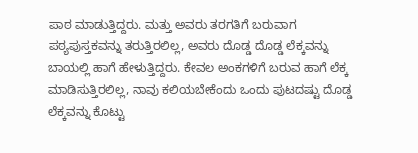ಪಾಠ ಮಾಡುತ್ತಿದ್ದರು. ಮತ್ತು ಅವರು ತರಗತಿಗೆ ಬರುವಾಗ ಪಠ್ಯಪುಸ್ತಕವನ್ನು ತರುತ್ತಿರಲಿಲ್ಲ, ಅವರು ದೊಡ್ಡ ದೊಡ್ಡ ಲೆಕ್ಕವನ್ನು ಬಾಯಲ್ಲಿ ಹಾಗೆ ಹೇಳುತ್ತಿದ್ದರು. ಕೇವಲ ಅಂಕಗಳಿಗೆ ಬರುವ ಹಾಗೆ ಲೆಕ್ಕ ಮಾಡಿಸುತ್ತಿರಲಿಲ್ಲ, ನಾವು ಕಲಿಯಬೇಕೆಂದು ಒಂದು ಪುಟದಷ್ಟು ದೊಡ್ಡ ಲೆಕ್ಕವನ್ನು ಕೊಟ್ಟು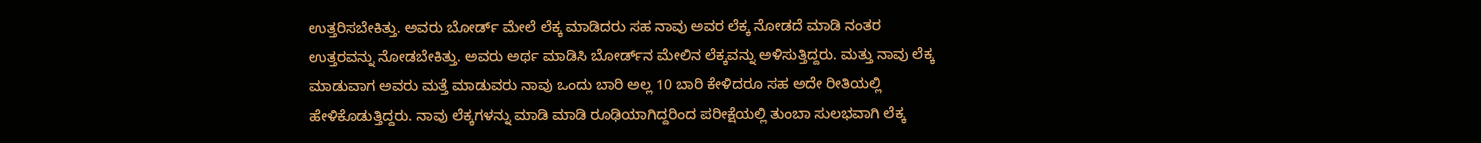ಉತ್ತರಿಸಬೇಕಿತ್ತು. ಅವರು ಬೋರ್ಡ್ ಮೇಲೆ ಲೆಕ್ಕ ಮಾಡಿದರು ಸಹ ನಾವು ಅವರ ಲೆಕ್ಕ ನೋಡದೆ ಮಾಡಿ ನಂತರ ಉತ್ತರವನ್ನು ನೋಡಬೇಕಿತ್ತು. ಅವರು ಅರ್ಥ ಮಾಡಿಸಿ ಬೋರ್ಡ್‌ನ ಮೇಲಿನ ಲೆಕ್ಕವನ್ನು ಅಳಿಸುತ್ತಿದ್ದರು. ಮತ್ತು ನಾವು ಲೆಕ್ಕ ಮಾಡುವಾಗ ಅವರು ಮತ್ತೆ ಮಾಡುವರು ನಾವು ಒಂದು ಬಾರಿ ಅಲ್ಲ 10 ಬಾರಿ ಕೇಳಿದರೂ ಸಹ ಅದೇ ರೀತಿಯಲ್ಲಿ ಹೇಳಿಕೊಡುತ್ತಿದ್ದರು. ನಾವು ಲೆಕ್ಕಗಳನ್ನು ಮಾಡಿ ಮಾಡಿ ರೂಢಿಯಾಗಿದ್ದರಿಂದ ಪರೀಕ್ಷೆಯಲ್ಲಿ ತುಂಬಾ ಸುಲಭವಾಗಿ ಲೆಕ್ಕ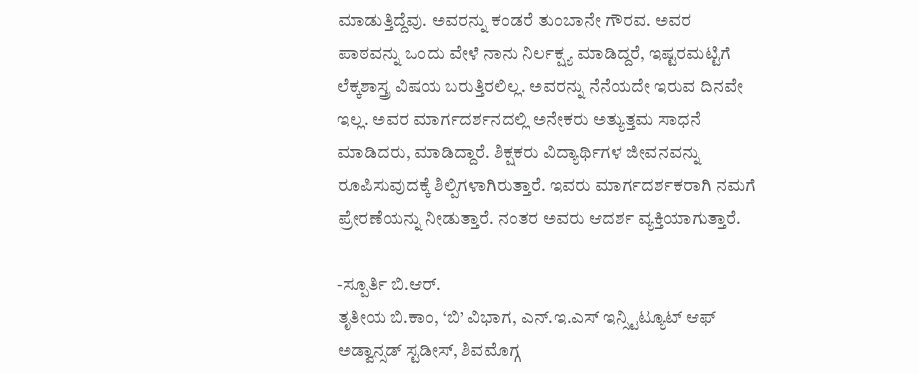ಮಾಡುತ್ತಿದ್ದೆವು. ಅವರನ್ನು ಕಂಡರೆ ತುಂಬಾನೇ ಗೌರವ. ಅವರ ಪಾಠವನ್ನು ಒಂದು ವೇಳೆ ನಾನು ನಿರ್ಲಕ್ಷ್ಯ ಮಾಡಿದ್ದರೆ, ಇಷ್ಟರಮಟ್ಟಿಗೆ ಲೆಕ್ಕಶಾಸ್ತ್ರ ವಿಷಯ ಬರುತ್ತಿರಲಿಲ್ಲ. ಅವರನ್ನು ನೆನೆಯದೇ ಇರುವ ದಿನವೇ ಇಲ್ಲ. ಅವರ ಮಾರ್ಗದರ್ಶನದಲ್ಲಿ ಅನೇಕರು ಅತ್ಯುತ್ತಮ ಸಾಧನೆ ಮಾಡಿದರು, ಮಾಡಿದ್ದಾರೆ. ಶಿಕ್ಷಕರು ವಿದ್ಯಾರ್ಥಿಗಳ ಜೀವನವನ್ನು ರೂಪಿಸುವುದಕ್ಕೆ ಶಿಲ್ಪಿಗಳಾಗಿರುತ್ತಾರೆ. ಇವರು ಮಾರ್ಗದರ್ಶಕರಾಗಿ ನಮಗೆ ಪ್ರೇರಣೆಯನ್ನು ನೀಡುತ್ತಾರೆ. ನಂತರ ಅವರು ಆದರ್ಶ ವ್ಯಕ್ತಿಯಾಗುತ್ತಾರೆ.

-ಸ್ಪೂರ್ತಿ ಬಿ.ಆರ್.
ತೃತೀಯ ಬಿ.ಕಾಂ, ‘ಬಿ’ ವಿಭಾಗ, ಎನ್.ಇ.ಎಸ್ ಇನ್ಸ್ಟಿಟ್ಯೂಟ್ ಆಫ್ ಅಡ್ವಾನ್ಸಡ್ ಸ್ಟಡೀಸ್, ಶಿವಮೊಗ್ಗ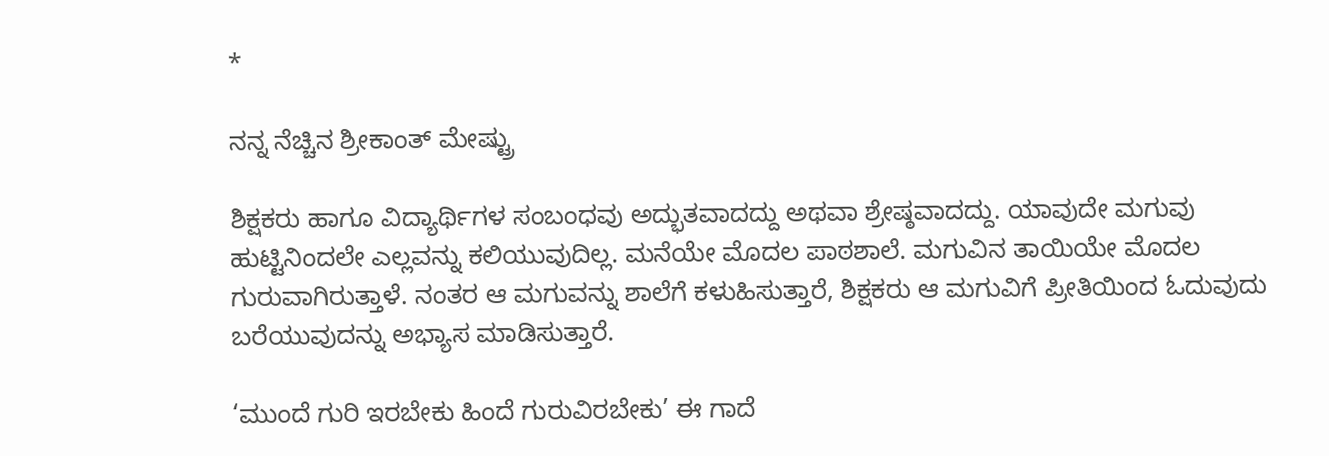*

ನನ್ನ ನೆಚ್ಚಿನ ಶ್ರೀಕಾಂತ್ ಮೇಷ್ಟ್ರು

ಶಿಕ್ಷಕರು ಹಾಗೂ ವಿದ್ಯಾರ್ಥಿಗಳ ಸಂಬಂಧವು ಅದ್ಭುತವಾದದ್ದು ಅಥವಾ ಶ್ರೇಷ್ಠವಾದದ್ದು. ಯಾವುದೇ ಮಗುವು ಹುಟ್ಟಿನಿಂದಲೇ ಎಲ್ಲವನ್ನು ಕಲಿಯುವುದಿಲ್ಲ. ಮನೆಯೇ ಮೊದಲ ಪಾಠಶಾಲೆ. ಮಗುವಿನ ತಾಯಿಯೇ ಮೊದಲ ಗುರುವಾಗಿರುತ್ತಾಳೆ. ನಂತರ ಆ ಮಗುವನ್ನು ಶಾಲೆಗೆ ಕಳುಹಿಸುತ್ತಾರೆ, ಶಿಕ್ಷಕರು ಆ ಮಗುವಿಗೆ ಪ್ರೀತಿಯಿಂದ ಓದುವುದು ಬರೆಯುವುದನ್ನು ಅಭ್ಯಾಸ ಮಾಡಿಸುತ್ತಾರೆ.

‘ಮುಂದೆ ಗುರಿ ಇರಬೇಕು ಹಿಂದೆ ಗುರುವಿರಬೇಕು’ ಈ ಗಾದೆ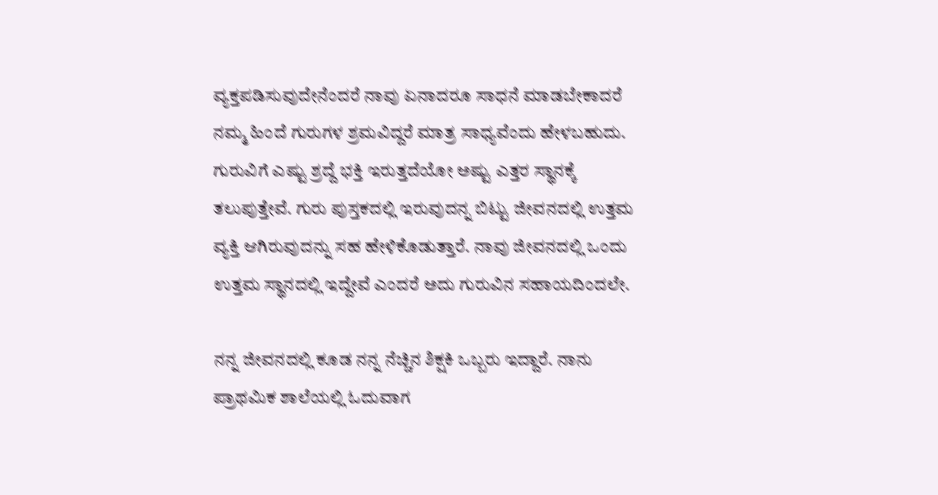ವ್ಯಕ್ತಪಡಿಸುವುದೇನೆಂದರೆ ನಾವು ಏನಾದರೂ ಸಾಧನೆ ಮಾಡಬೇಕಾದರೆ ನಮ್ಮ ಹಿಂದೆ ಗುರುಗಳ ಶ್ರಮವಿದ್ದರೆ ಮಾತ್ರ ಸಾಧ್ಯವೆಂದು ಹೇಳಬಹುದು. ಗುರುವಿಗೆ ಎಷ್ಟು ಶ್ರದ್ದೆ ಭಕ್ತಿ ಇರುತ್ತದೆಯೋ ಅಷ್ಟು ಎತ್ತರ ಸ್ಥಾನಕ್ಕೆ ತಲುಪುತ್ತೇವೆ. ಗುರು ಪುಸ್ತಕದಲ್ಲಿ ಇರುವುದನ್ನ ಬಿಟ್ಟು ಜೀವನದಲ್ಲಿ ಉತ್ತಮ ವ್ಯಕ್ತಿ ಆಗಿರುವುದನ್ನು ಸಹ ಹೇಳಿಕೊಡುತ್ತಾರೆ. ನಾವು ಜೀವನದಲ್ಲಿ ಒಂದು ಉತ್ತಮ ಸ್ಥಾನದಲ್ಲಿ ಇದ್ದೇವೆ ಎಂದರೆ ಅದು ಗುರುವಿನ ಸಹಾಯದಿಂದಲೇ.

ನನ್ನ ಜೀವನದಲ್ಲಿ ಕೂಡ ನನ್ನ ನೆಚ್ಚಿನ ಶಿಕ್ಷಕಿ ಒಬ್ಬರು ಇದ್ದಾರೆ. ನಾನು ಪ್ರಾಥಮಿಕ ಶಾಲೆಯಲ್ಲಿ ಓದುವಾಗ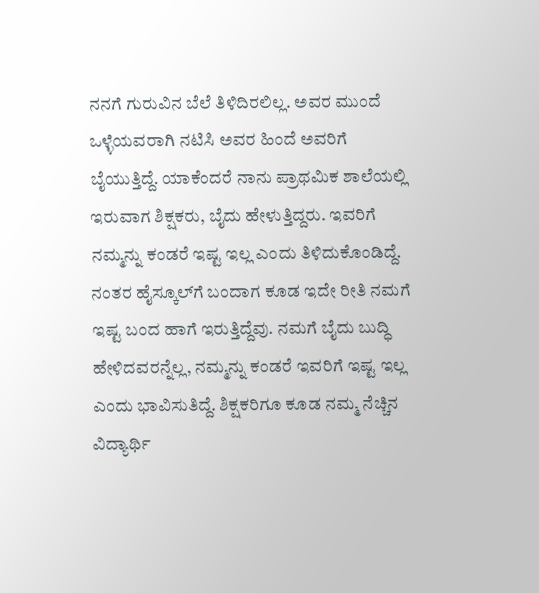ನನಗೆ ಗುರುವಿನ ಬೆಲೆ ತಿಳಿದಿರಲಿಲ್ಲ. ಅವರ ಮುಂದೆ ಒಳ್ಳೆಯವರಾಗಿ ನಟಿಸಿ ಅವರ ಹಿಂದೆ ಅವರಿಗೆ ಬೈಯುತ್ತಿದ್ದೆ. ಯಾಕೆಂದರೆ ನಾನು ಪ್ರಾಥಮಿಕ ಶಾಲೆಯಲ್ಲಿ ಇರುವಾಗ ಶಿಕ್ಷಕರು, ಬೈದು ಹೇಳುತ್ತಿದ್ದರು. ಇವರಿಗೆ ನಮ್ಮನ್ನು ಕಂಡರೆ ಇಷ್ಟ ಇಲ್ಲ ಎಂದು ತಿಳಿದುಕೊಂಡಿದ್ದೆ. ನಂತರ ಹೈಸ್ಕೂಲ್‌ಗೆ ಬಂದಾಗ ಕೂಡ ಇದೇ ರೀತಿ ನಮಗೆ ಇಷ್ಟ ಬಂದ ಹಾಗೆ ಇರುತ್ತಿದ್ದೆವು. ನಮಗೆ ಬೈದು ಬುದ್ಧಿ ಹೇಳಿದವರನ್ನೆಲ್ಲ, ನಮ್ಮನ್ನು ಕಂಡರೆ ಇವರಿಗೆ ಇಷ್ಟ ಇಲ್ಲ ಎಂದು ಭಾವಿಸುತಿದ್ದೆ. ಶಿಕ್ಷಕರಿಗೂ ಕೂಡ ನಮ್ಮ ನೆಚ್ಚಿನ ವಿದ್ಯಾರ್ಥಿ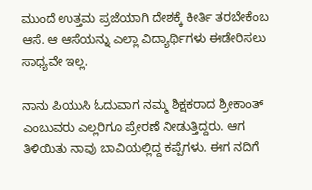ಮುಂದೆ ಉತ್ತಮ ಪ್ರಜೆಯಾಗಿ ದೇಶಕ್ಕೆ ಕೀರ್ತಿ ತರಬೇಕೆಂಬ ಆಸೆ. ಆ ಆಸೆಯನ್ನು ಎಲ್ಲಾ ವಿದ್ಯಾರ್ಥಿಗಳು ಈಡೇರಿಸಲು ಸಾಧ್ಯವೇ ಇಲ್ಲ.

ನಾನು ಪಿಯುಸಿ ಓದುವಾಗ ನಮ್ಮ ಶಿಕ್ಷಕರಾದ ಶ್ರೀಕಾಂತ್ ಎಂಬುವರು ಎಲ್ಲರಿಗೂ ಪ್ರೇರಣೆ ನೀಡುತ್ತಿದ್ದರು. ಆಗ ತಿಳಿಯಿತು ನಾವು ಬಾವಿಯಲ್ಲಿದ್ದ ಕಪ್ಪೆಗಳು. ಈಗ ನದಿಗೆ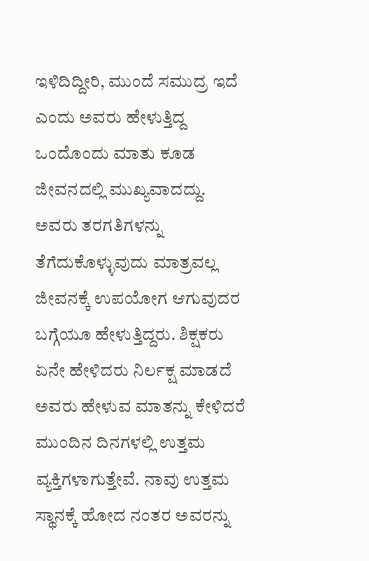ಇಳಿದಿದ್ದೀರಿ, ಮುಂದೆ ಸಮುದ್ರ ಇದೆ ಎಂದು ಅವರು ಹೇಳುತ್ತಿದ್ದ ಒಂದೊಂದು ಮಾತು ಕೂಡ ಜೀವನದಲ್ಲಿ ಮುಖ್ಯವಾದದ್ದು. ಅವರು ತರಗತಿಗಳನ್ನು ತೆಗೆದುಕೊಳ್ಳುವುದು ಮಾತ್ರವಲ್ಲ ಜೀವನಕ್ಕೆ ಉಪಯೋಗ ಆಗುವುದರ ಬಗ್ಗೆಯೂ ಹೇಳುತ್ತಿದ್ದರು. ಶಿಕ್ಷಕರು ಏನೇ ಹೇಳಿದರು ನಿರ್ಲಕ್ಷ ಮಾಡದೆ ಅವರು ಹೇಳುವ ಮಾತನ್ನು ಕೇಳಿದರೆ ಮುಂದಿನ ದಿನಗಳಲ್ಲಿ ಉತ್ತಮ ವ್ಯಕ್ತಿಗಳಾಗುತ್ತೇವೆ. ನಾವು ಉತ್ತಮ ಸ್ಥಾನಕ್ಕೆ ಹೋದ ನಂತರ ಅವರನ್ನು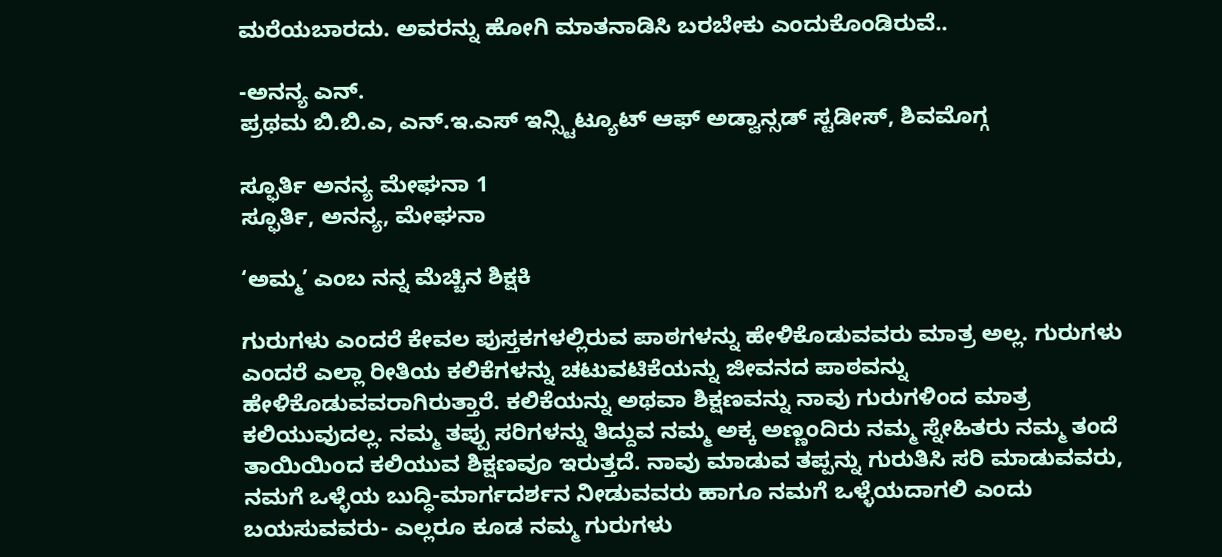ಮರೆಯಬಾರದು. ಅವರನ್ನು ಹೋಗಿ ಮಾತನಾಡಿಸಿ ಬರಬೇಕು ಎಂದುಕೊಂಡಿರುವೆ..

-ಅನನ್ಯ ಎನ್.
ಪ್ರಥಮ ಬಿ.ಬಿ.ಎ, ಎನ್.ಇ.ಎಸ್ ಇನ್ಸ್ಟಿಟ್ಯೂಟ್ ಆಫ್ ಅಡ್ವಾನ್ಸಡ್ ಸ್ಟಡೀಸ್, ಶಿವಮೊಗ್ಗ

ಸ್ಫೂರ್ತಿ ಅನನ್ಯ ಮೇಘನಾ 1
ಸ್ಫೂರ್ತಿ, ಅನನ್ಯ, ಮೇಘನಾ

‘ಅಮ್ಮ’ ಎಂಬ ನನ್ನ ಮೆಚ್ಚಿನ ಶಿಕ್ಷಕಿ

ಗುರುಗಳು ಎಂದರೆ ಕೇವಲ ಪುಸ್ತಕಗಳಲ್ಲಿರುವ ಪಾಠಗಳನ್ನು ಹೇಳಿಕೊಡುವವರು ಮಾತ್ರ ಅಲ್ಲ. ಗುರುಗಳು ಎಂದರೆ ಎಲ್ಲಾ ರೀತಿಯ ಕಲಿಕೆಗಳನ್ನು ಚಟುವಟಿಕೆಯನ್ನು ಜೀವನದ ಪಾಠವನ್ನು ಹೇಳಿಕೊಡುವವರಾಗಿರುತ್ತಾರೆ. ಕಲಿಕೆಯನ್ನು ಅಥವಾ ಶಿಕ್ಷಣವನ್ನು ನಾವು ಗುರುಗಳಿಂದ ಮಾತ್ರ ಕಲಿಯುವುದಲ್ಲ. ನಮ್ಮ ತಪ್ಪು ಸರಿಗಳನ್ನು ತಿದ್ದುವ ನಮ್ಮ ಅಕ್ಕ ಅಣ್ಣಂದಿರು ನಮ್ಮ ಸ್ನೇಹಿತರು ನಮ್ಮ ತಂದೆ ತಾಯಿಯಿಂದ ಕಲಿಯುವ ಶಿಕ್ಷಣವೂ ಇರುತ್ತದೆ. ನಾವು ಮಾಡುವ ತಪ್ಪನ್ನು ಗುರುತಿಸಿ ಸರಿ ಮಾಡುವವರು, ನಮಗೆ ಒಳ್ಳೆಯ ಬುದ್ಧಿ-ಮಾರ್ಗದರ್ಶನ ನೀಡುವವರು ಹಾಗೂ ನಮಗೆ ಒಳ್ಳೆಯದಾಗಲಿ ಎಂದು ಬಯಸುವವರು- ಎಲ್ಲರೂ ಕೂಡ ನಮ್ಮ ಗುರುಗಳು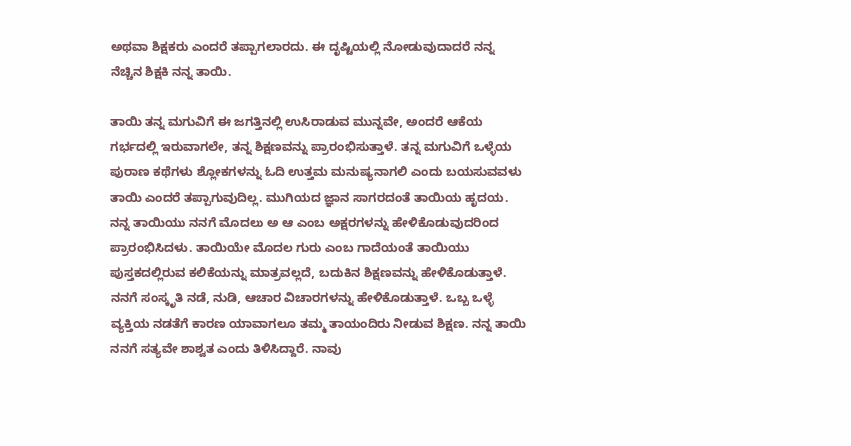ಅಥವಾ ಶಿಕ್ಷಕರು ಎಂದರೆ ತಪ್ಪಾಗಲಾರದು. ಈ ದೃಷ್ಟಿಯಲ್ಲಿ ನೋಡುವುದಾದರೆ ನನ್ನ ನೆಚ್ಚಿನ ಶಿಕ್ಷಕಿ ನನ್ನ ತಾಯಿ.

ತಾಯಿ ತನ್ನ ಮಗುವಿಗೆ ಈ ಜಗತ್ತಿನಲ್ಲಿ ಉಸಿರಾಡುವ ಮುನ್ನವೇ, ಅಂದರೆ ಆಕೆಯ ಗರ್ಭದಲ್ಲಿ ಇರುವಾಗಲೇ, ತನ್ನ ಶಿಕ್ಷಣವನ್ನು ಪ್ರಾರಂಭಿಸುತ್ತಾಳೆ. ತನ್ನ ಮಗುವಿಗೆ ಒಳ್ಳೆಯ ಪುರಾಣ ಕಥೆಗಳು ಶ್ಲೋಕಗಳನ್ನು ಓದಿ ಉತ್ತಮ ಮನುಷ್ಯನಾಗಲಿ ಎಂದು ಬಯಸುವವಳು ತಾಯಿ ಎಂದರೆ ತಪ್ಪಾಗುವುದಿಲ್ಲ. ಮುಗಿಯದ ಜ್ಞಾನ ಸಾಗರದಂತೆ ತಾಯಿಯ ಹೃದಯ. ನನ್ನ ತಾಯಿಯು ನನಗೆ ಮೊದಲು ಅ ಆ ಎಂಬ ಅಕ್ಷರಗಳನ್ನು ಹೇಳಿಕೊಡುವುದರಿಂದ ಪ್ರಾರಂಭಿಸಿದಳು. ತಾಯಿಯೇ ಮೊದಲ ಗುರು ಎಂಬ ಗಾದೆಯಂತೆ ತಾಯಿಯು ಪುಸ್ತಕದಲ್ಲಿರುವ ಕಲಿಕೆಯನ್ನು ಮಾತ್ರವಲ್ಲದೆ, ಬದುಕಿನ ಶಿಕ್ಷಣವನ್ನು ಹೇಳಿಕೊಡುತ್ತಾಳೆ. ನನಗೆ ಸಂಸ್ಕೃತಿ ನಡೆ, ನುಡಿ, ಆಚಾರ ವಿಚಾರಗಳನ್ನು ಹೇಳಿಕೊಡುತ್ತಾಳೆ. ಒಬ್ಬ ಒಳ್ಳೆ ವ್ಯಕ್ತಿಯ ನಡತೆಗೆ ಕಾರಣ ಯಾವಾಗಲೂ ತಮ್ಮ ತಾಯಂದಿರು ನೀಡುವ ಶಿಕ್ಷಣ. ನನ್ನ ತಾಯಿ ನನಗೆ ಸತ್ಯವೇ ಶಾಶ್ವತ ಎಂದು ತಿಳಿಸಿದ್ದಾರೆ. ನಾವು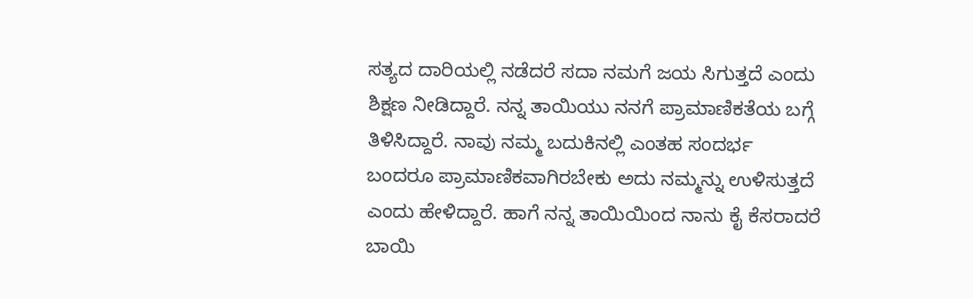ಸತ್ಯದ ದಾರಿಯಲ್ಲಿ ನಡೆದರೆ ಸದಾ ನಮಗೆ ಜಯ ಸಿಗುತ್ತದೆ ಎಂದು ಶಿಕ್ಷಣ ನೀಡಿದ್ದಾರೆ. ನನ್ನ ತಾಯಿಯು ನನಗೆ ಪ್ರಾಮಾಣಿಕತೆಯ ಬಗ್ಗೆ ತಿಳಿಸಿದ್ದಾರೆ. ನಾವು ನಮ್ಮ ಬದುಕಿನಲ್ಲಿ ಎಂತಹ ಸಂದರ್ಭ ಬಂದರೂ ಪ್ರಾಮಾಣಿಕವಾಗಿರಬೇಕು ಅದು ನಮ್ಮನ್ನು ಉಳಿಸುತ್ತದೆ ಎಂದು ಹೇಳಿದ್ದಾರೆ. ಹಾಗೆ ನನ್ನ ತಾಯಿಯಿಂದ ನಾನು ಕೈ ಕೆಸರಾದರೆ ಬಾಯಿ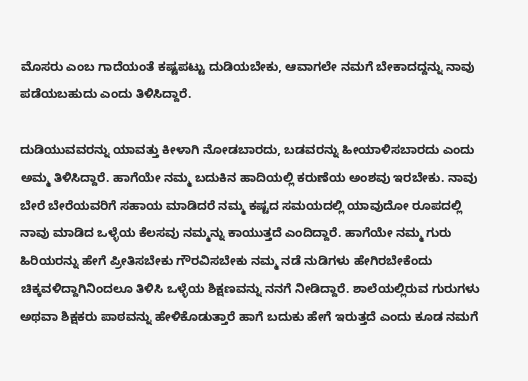ಮೊಸರು ಎಂಬ ಗಾದೆಯಂತೆ ಕಷ್ಟಪಟ್ಟು ದುಡಿಯಬೇಕು, ಆವಾಗಲೇ ನಮಗೆ ಬೇಕಾದದ್ದನ್ನು ನಾವು ಪಡೆಯಬಹುದು ಎಂದು ತಿಳಿಸಿದ್ದಾರೆ.

ದುಡಿಯುವವರನ್ನು ಯಾವತ್ತು ಕೀಳಾಗಿ ನೋಡಬಾರದು, ಬಡವರನ್ನು ಹೀಯಾಳಿಸಬಾರದು ಎಂದು ಅಮ್ಮ ತಿಳಿಸಿದ್ದಾರೆ. ಹಾಗೆಯೇ ನಮ್ಮ ಬದುಕಿನ ಹಾದಿಯಲ್ಲಿ ಕರುಣೆಯ ಅಂಶವು ಇರಬೇಕು. ನಾವು ಬೇರೆ ಬೇರೆಯವರಿಗೆ ಸಹಾಯ ಮಾಡಿದರೆ ನಮ್ಮ ಕಷ್ಟದ ಸಮಯದಲ್ಲಿ ಯಾವುದೋ ರೂಪದಲ್ಲಿ ನಾವು ಮಾಡಿದ ಒಳ್ಳೆಯ ಕೆಲಸವು ನಮ್ಮನ್ನು ಕಾಯುತ್ತದೆ ಎಂದಿದ್ದಾರೆ. ಹಾಗೆಯೇ ನಮ್ಮ ಗುರು ಹಿರಿಯರನ್ನು ಹೇಗೆ ಪ್ರೀತಿಸಬೇಕು ಗೌರವಿಸಬೇಕು ನಮ್ಮ ನಡೆ ನುಡಿಗಳು ಹೇಗಿರಬೇಕೆಂದು ಚಿಕ್ಕವಳಿದ್ದಾಗಿನಿಂದಲೂ ತಿಳಿಸಿ ಒಳ್ಳೆಯ ಶಿಕ್ಷಣವನ್ನು ನನಗೆ ನೀಡಿದ್ದಾರೆ. ಶಾಲೆಯಲ್ಲಿರುವ ಗುರುಗಳು ಅಥವಾ ಶಿಕ್ಷಕರು ಪಾಠವನ್ನು ಹೇಳಿಕೊಡುತ್ತಾರೆ ಹಾಗೆ ಬದುಕು ಹೇಗೆ ಇರುತ್ತದೆ ಎಂದು ಕೂಡ ನಮಗೆ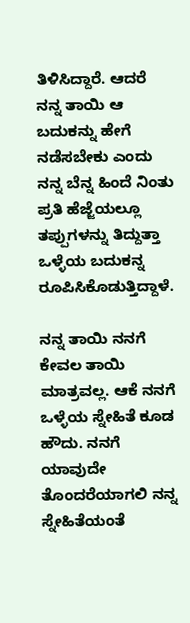ತಿಳಿಸಿದ್ದಾರೆ. ಆದರೆ ನನ್ನ ತಾಯಿ ಆ ಬದುಕನ್ನು ಹೇಗೆ ನಡೆಸಬೇಕು ಎಂದು ನನ್ನ ಬೆನ್ನ ಹಿಂದೆ ನಿಂತು ಪ್ರತಿ ಹೆಜ್ಜೆಯಲ್ಲೂ ತಪ್ಪುಗಳನ್ನು ತಿದ್ದುತ್ತಾ ಒಳ್ಳೆಯ ಬದುಕನ್ನ ರೂಪಿಸಿಕೊಡುತ್ತಿದ್ದಾಳೆ.

ನನ್ನ ತಾಯಿ ನನಗೆ ಕೇವಲ ತಾಯಿ ಮಾತ್ರವಲ್ಲ. ಆಕೆ ನನಗೆ ಒಳ್ಳೆಯ ಸ್ನೇಹಿತೆ ಕೂಡ ಹೌದು. ನನಗೆ ಯಾವುದೇ ತೊಂದರೆಯಾಗಲಿ ನನ್ನ ಸ್ನೇಹಿತೆಯಂತೆ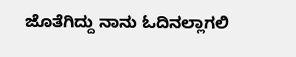ಜೊತೆಗಿದ್ದು ನಾನು ಓದಿನಲ್ಲಾಗಲಿ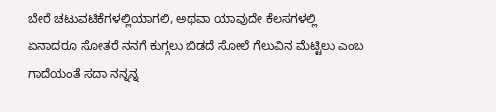ಬೇರೆ ಚಟುವಟಿಕೆಗಳಲ್ಲಿಯಾಗಲಿ, ಅಥವಾ ಯಾವುದೇ ಕೆಲಸಗಳಲ್ಲಿ ಏನಾದರೂ ಸೋತರೆ ನನಗೆ ಕುಗ್ಗಲು ಬಿಡದೆ ಸೋಲೆ ಗೆಲುವಿನ ಮೆಟ್ಟಿಲು ಎಂಬ ಗಾದೆಯಂತೆ ಸದಾ ನನ್ನನ್ನ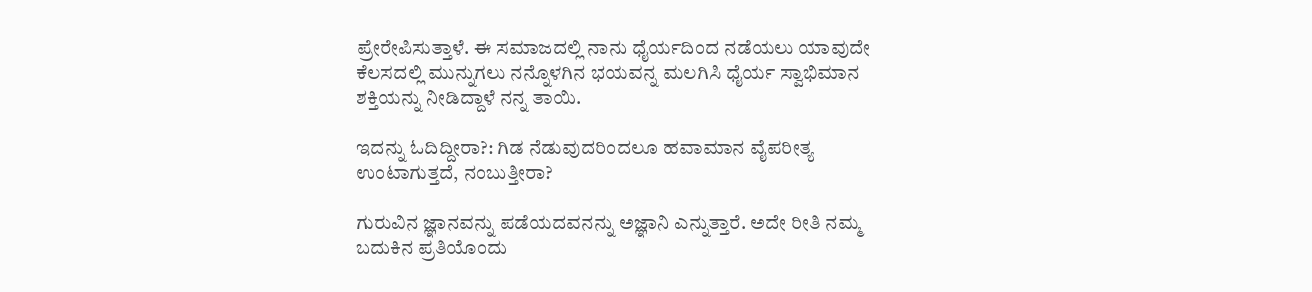ಪ್ರೇರೇಪಿಸುತ್ತಾಳೆ. ಈ ಸಮಾಜದಲ್ಲಿ ನಾನು ಧೈರ್ಯದಿಂದ ನಡೆಯಲು ಯಾವುದೇ ಕೆಲಸದಲ್ಲಿ ಮುನ್ನುಗಲು ನನ್ನೊಳಗಿನ ಭಯವನ್ನ ಮಲಗಿಸಿ ಧೈರ್ಯ ಸ್ವಾಭಿಮಾನ ಶಕ್ತಿಯನ್ನು ನೀಡಿದ್ದಾಳೆ ನನ್ನ ತಾಯಿ.

ಇದನ್ನು ಓದಿದ್ದೀರಾ?: ಗಿಡ ನೆಡುವುದರಿಂದಲೂ ಹವಾಮಾನ ವೈಪರೀತ್ಯ ಉಂಟಾಗುತ್ತದೆ, ನಂಬುತ್ತೀರಾ?

ಗುರುವಿನ ಜ್ಞಾನವನ್ನು ಪಡೆಯದವನನ್ನು ಅಜ್ಞಾನಿ ಎನ್ನುತ್ತಾರೆ. ಅದೇ ರೀತಿ ನಮ್ಮ ಬದುಕಿನ ಪ್ರತಿಯೊಂದು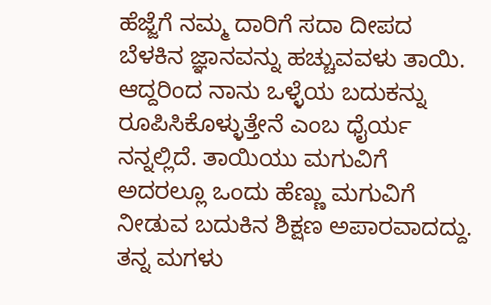ಹೆಜ್ಜೆಗೆ ನಮ್ಮ ದಾರಿಗೆ ಸದಾ ದೀಪದ ಬೆಳಕಿನ ಜ್ಞಾನವನ್ನು ಹಚ್ಚುವವಳು ತಾಯಿ. ಆದ್ದರಿಂದ ನಾನು ಒಳ್ಳೆಯ ಬದುಕನ್ನು ರೂಪಿಸಿಕೊಳ್ಳುತ್ತೇನೆ ಎಂಬ ಧೈರ್ಯ ನನ್ನಲ್ಲಿದೆ. ತಾಯಿಯು ಮಗುವಿಗೆ ಅದರಲ್ಲೂ ಒಂದು ಹೆಣ್ಣು ಮಗುವಿಗೆ ನೀಡುವ ಬದುಕಿನ ಶಿಕ್ಷಣ ಅಪಾರವಾದದ್ದು. ತನ್ನ ಮಗಳು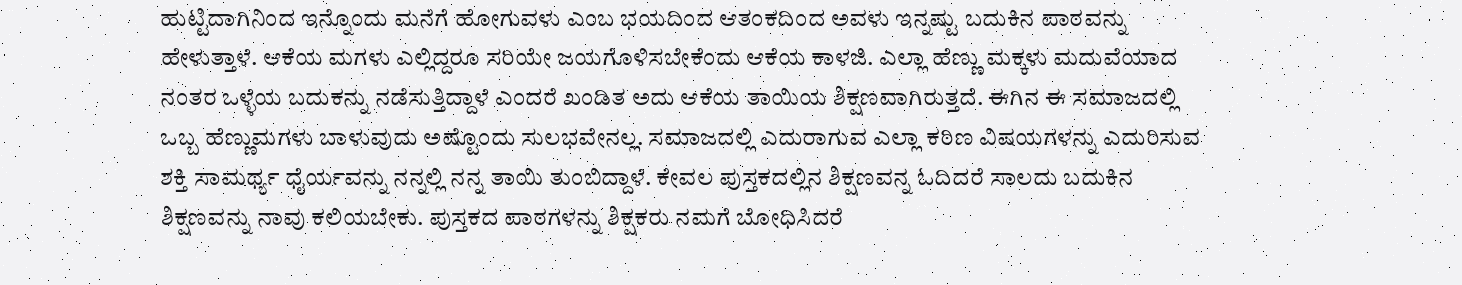ಹುಟ್ಟಿದಾಗಿನಿಂದ ಇನ್ನೊಂದು ಮನೆಗೆ ಹೋಗುವಳು ಎಂಬ ಭಯದಿಂದ ಆತಂಕದಿಂದ ಅವಳು ಇನ್ನಷ್ಟು ಬದುಕಿನ ಪಾಠವನ್ನು ಹೇಳುತ್ತಾಳೆ. ಆಕೆಯ ಮಗಳು ಎಲ್ಲಿದ್ದರೂ ಸರಿಯೇ ಜಯಗೊಳಿಸಬೇಕೆಂದು ಆಕೆಯ ಕಾಳಜಿ. ಎಲ್ಲಾ ಹೆಣ್ಣು ಮಕ್ಕಳು ಮದುವೆಯಾದ ನಂತರ ಒಳ್ಳೆಯ ಬದುಕನ್ನು ನಡೆಸುತ್ತಿದ್ದಾಳೆ ಎಂದರೆ ಖಂಡಿತ ಅದು ಆಕೆಯ ತಾಯಿಯ ಶಿಕ್ಷಣವಾಗಿರುತ್ತದೆ. ಈಗಿನ ಈ ಸಮಾಜದಲ್ಲಿ ಒಬ್ಬ ಹೆಣ್ಣುಮಗಳು ಬಾಳುವುದು ಅಷ್ಟೊಂದು ಸುಲಭವೇನಲ್ಲ. ಸಮಾಜದಲ್ಲಿ ಎದುರಾಗುವ ಎಲ್ಲಾ ಕಠಿಣ ವಿಷಯಗಳನ್ನು ಎದುರಿಸುವ ಶಕ್ತಿ ಸಾಮರ್ಥ್ಯ ಧೈರ್ಯವನ್ನು ನನ್ನಲ್ಲಿ ನನ್ನ ತಾಯಿ ತುಂಬಿದ್ದಾಳೆ. ಕೇವಲ ಪುಸ್ತಕದಲ್ಲಿನ ಶಿಕ್ಷಣವನ್ನ ಓದಿದರೆ ಸಾಲದು ಬದುಕಿನ ಶಿಕ್ಷಣವನ್ನು ನಾವು ಕಲಿಯಬೇಕು. ಪುಸ್ತಕದ ಪಾಠಗಳನ್ನು ಶಿಕ್ಷಕರು ನಮಗೆ ಬೋಧಿಸಿದರೆ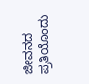ಜೀವನದ ಪ್ರತಿಯೊಂದು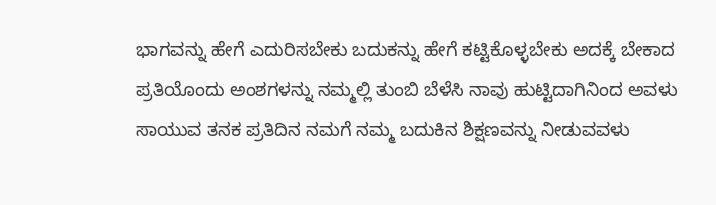ಭಾಗವನ್ನು ಹೇಗೆ ಎದುರಿಸಬೇಕು ಬದುಕನ್ನು ಹೇಗೆ ಕಟ್ಟಿಕೊಳ್ಳಬೇಕು ಅದಕ್ಕೆ ಬೇಕಾದ ಪ್ರತಿಯೊಂದು ಅಂಶಗಳನ್ನು ನಮ್ಮಲ್ಲಿ ತುಂಬಿ ಬೆಳೆಸಿ ನಾವು ಹುಟ್ಟಿದಾಗಿನಿಂದ ಅವಳು ಸಾಯುವ ತನಕ ಪ್ರತಿದಿನ ನಮಗೆ ನಮ್ಮ ಬದುಕಿನ ಶಿಕ್ಷಣವನ್ನು ನೀಡುವವಳು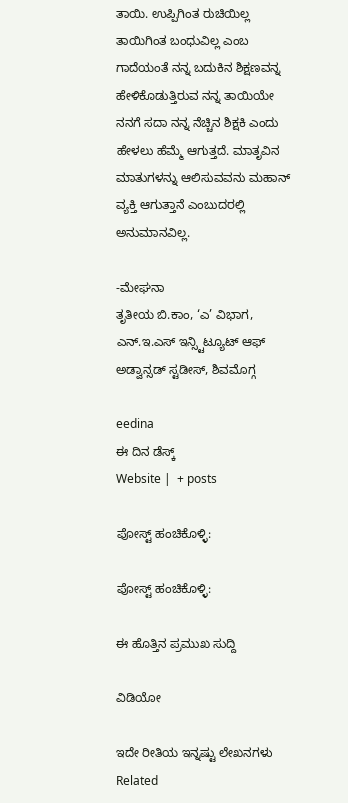ತಾಯಿ. ಉಪ್ಪಿಗಿಂತ ರುಚಿಯಿಲ್ಲ ತಾಯಿಗಿಂತ ಬಂಧುವಿಲ್ಲ ಎಂಬ ಗಾದೆಯಂತೆ ನನ್ನ ಬದುಕಿನ ಶಿಕ್ಷಣವನ್ನ ಹೇಳಿಕೊಡುತ್ತಿರುವ ನನ್ನ ತಾಯಿಯೇ ನನಗೆ ಸದಾ ನನ್ನ ನೆಚ್ಚಿನ ಶಿಕ್ಷಕಿ ಎಂದು ಹೇಳಲು ಹೆಮ್ಮೆ ಆಗುತ್ತದೆ. ಮಾತೃವಿನ ಮಾತುಗಳನ್ನು ಆಲಿಸುವವನು ಮಹಾನ್ ವ್ಯಕ್ತಿ ಆಗುತ್ತಾನೆ ಎಂಬುದರಲ್ಲಿ ಅನುಮಾನವಿಲ್ಲ.

-ಮೇಘನಾ
ತೃತೀಯ ಬಿ.ಕಾಂ, ‘ಎ’ ವಿಭಾಗ, ಎನ್.ಇ.ಎಸ್ ಇನ್ಸ್ಟಿಟ್ಯೂಟ್ ಆಫ್ ಅಡ್ವಾನ್ಸಡ್ ಸ್ಟಡೀಸ್, ಶಿವಮೊಗ್ಗ

eedina
ಈ ದಿನ ಡೆಸ್ಕ್‌
Website |  + posts

ಪೋಸ್ಟ್ ಹಂಚಿಕೊಳ್ಳಿ:

ಪೋಸ್ಟ್ ಹಂಚಿಕೊಳ್ಳಿ:

ಈ ಹೊತ್ತಿನ ಪ್ರಮುಖ ಸುದ್ದಿ

ವಿಡಿಯೋ

ಇದೇ ರೀತಿಯ ಇನ್ನಷ್ಟು ಲೇಖನಗಳು
Related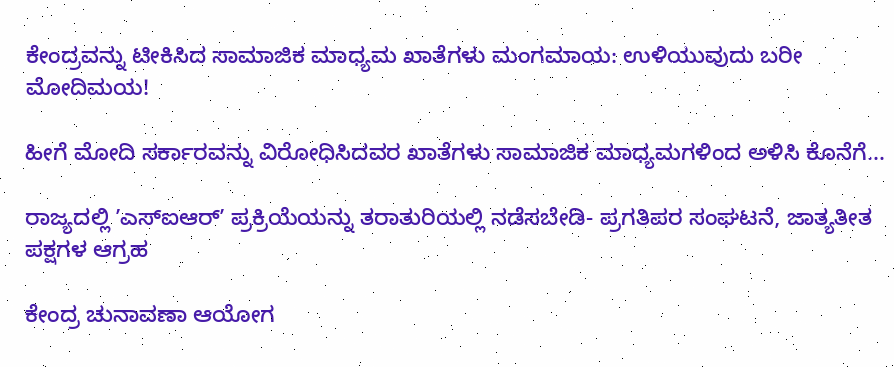ಕೇಂದ್ರವನ್ನು ಟೀಕಿಸಿದ ಸಾಮಾಜಿಕ ಮಾಧ್ಯಮ ಖಾತೆಗಳು ಮಂಗಮಾಯ: ಉಳಿಯುವುದು ಬರೀ ಮೋದಿಮಯ!

ಹೀಗೆ ಮೋದಿ ಸರ್ಕಾರವನ್ನು ವಿರೋಧಿಸಿದವರ ಖಾತೆಗಳು ಸಾಮಾಜಿಕ ಮಾಧ್ಯಮಗಳಿಂದ ಅಳಿಸಿ ಕೊನೆಗೆ...

ರಾಜ್ಯದಲ್ಲಿ ʼಎಸ್‌ಐಆರ್ʼ ಪ್ರಕ್ರಿಯೆಯನ್ನು ತರಾತುರಿಯಲ್ಲಿ ನಡೆಸಬೇಡಿ- ಪ್ರಗತಿಪರ ಸಂಘಟನೆ, ಜಾತ್ಯತೀತ ಪಕ್ಷಗಳ ಆಗ್ರಹ

ಕೇಂದ್ರ ಚುನಾವಣಾ ಆಯೋಗ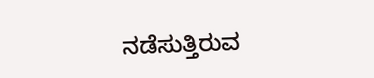ನಡೆಸುತ್ತಿರುವ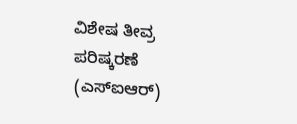ವಿಶೇಷ ತೀವ್ರ ಪರಿಷ್ಕರಣೆ (ಎಸ್‌ಐಆರ್)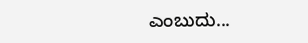ಎಂಬುದು...